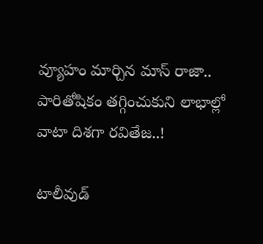వ్యూహం మార్చిన మాస్ రాజా.. పారితోషికం తగ్గించుకుని లాభాల్లో వాటా దిశగా రవితేజ..!

టాలీవుడ్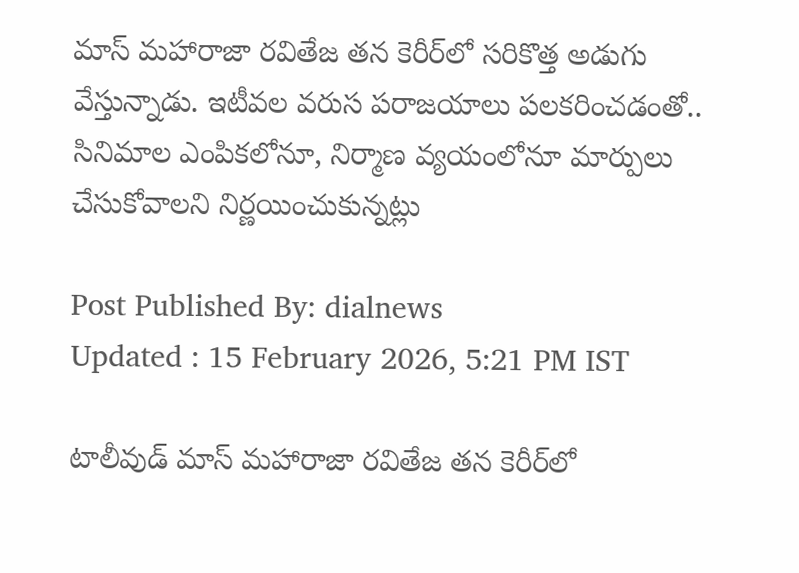మాస్ మహారాజా రవితేజ తన కెరీర్‌లో సరికొత్త అడుగు వేస్తున్నాడు. ఇటీవల వరుస పరాజయాలు పలకరించడంతో.. సినిమాల ఎంపికలోనూ, నిర్మాణ వ్యయంలోనూ మార్పులు చేసుకోవాలని నిర్ణయించుకున్నట్లు

Post Published By: dialnews
Updated : 15 February 2026, 5:21 PM IST

టాలీవుడ్ మాస్ మహారాజా రవితేజ తన కెరీర్‌లో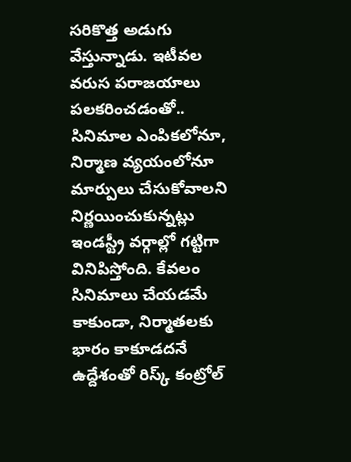సరికొత్త అడుగు వేస్తున్నాడు. ఇటీవల వరుస పరాజయాలు పలకరించడంతో.. సినిమాల ఎంపికలోనూ, నిర్మాణ వ్యయంలోనూ మార్పులు చేసుకోవాలని నిర్ణయించుకున్నట్లు ఇండస్ట్రీ వర్గాల్లో గట్టిగా వినిపిస్తోంది. కేవలం సినిమాలు చేయడమే కాకుండా, నిర్మాతలకు భారం కాకూడదనే ఉద్దేశంతో రిస్క్ కంట్రోల్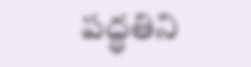పద్ధతిని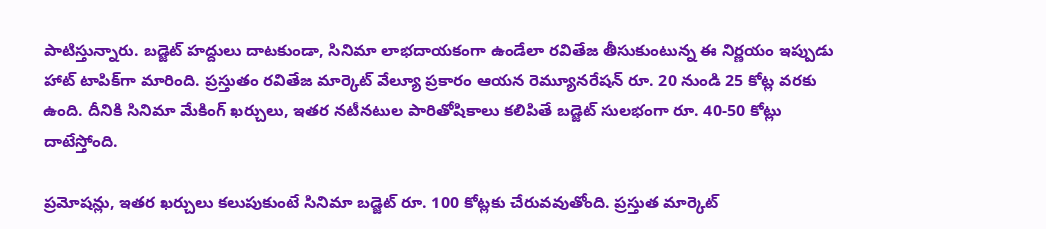పాటిస్తున్నారు. బడ్జెట్ హద్దులు దాటకుండా, సినిమా లాభదాయకంగా ఉండేలా రవితేజ తీసుకుంటున్న ఈ నిర్ణయం ఇప్పుడు హాట్ టాపిక్‌గా మారింది. ప్రస్తుతం రవితేజ మార్కెట్ వేల్యూ ప్రకారం ఆయన రెమ్యూనరేషన్ రూ. 20 నుండి 25 కోట్ల వరకు ఉంది. దీనికి సినిమా మేకింగ్ ఖర్చులు, ఇతర నటీనటుల పారితోషికాలు కలిపితే బడ్జెట్ సులభంగా రూ. 40-50 కోట్లు దాటేస్తోంది.

ప్రమోషన్లు, ఇతర ఖర్చులు కలుపుకుంటే సినిమా బడ్జెట్ రూ. 100 కోట్లకు చేరువవుతోంది. ప్రస్తుత మార్కెట్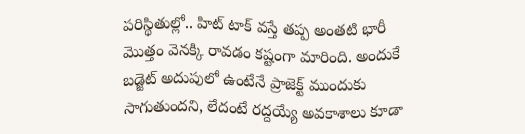పరిస్థితుల్లో.. హిట్ టాక్ వస్తే తప్ప అంతటి భారీ మొత్తం వెనక్కి రావడం కష్టంగా మారింది. అందుకే బడ్జెట్ అదుపులో ఉంటేనే ప్రాజెక్ట్ ముందుకు సాగుతుందని, లేదంటే రద్దయ్యే అవకాశాలు కూడా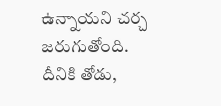ఉన్నాయని చర్చ జరుగుతోంది.
దీనికి తోడు,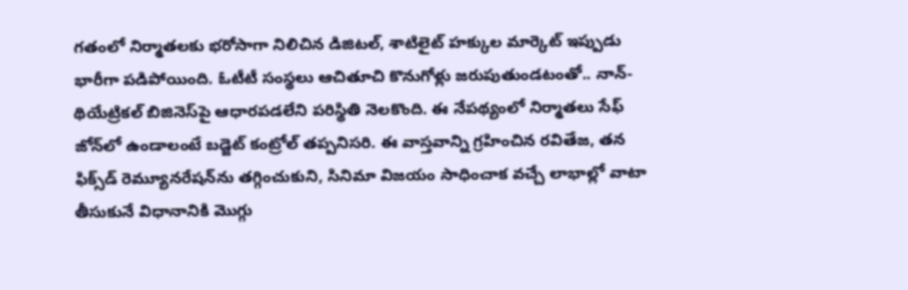గతంలో నిర్మాతలకు భరోసాగా నిలిచిన డిజిటల్, శాటిలైట్ హక్కుల మార్కెట్ ఇప్పుడు భారీగా పడిపోయింది. ఓటీటీ సంస్థలు ఆచితూచి కొనుగోళ్లు జరుపుతుండటంతో.. నాన్-థియేట్రికల్ బిజినెస్‌పై ఆధారపడలేని పరిస్థితి నెలకొంది. ఈ నేపథ్యంలో నిర్మాతలు సేఫ్ జోన్‌లో ఉండాలంటే బడ్జెట్ కంట్రోల్ తప్పనిసరి. ఈ వాస్తవాన్ని గ్రహించిన రవితేజ, తన ఫిక్స్‌డ్ రెమ్యూనరేషన్‌ను తగ్గించుకుని, సినిమా విజయం సాధించాక వచ్చే లాభాల్లో వాటా తీసుకునే విధానానికి మొగ్గు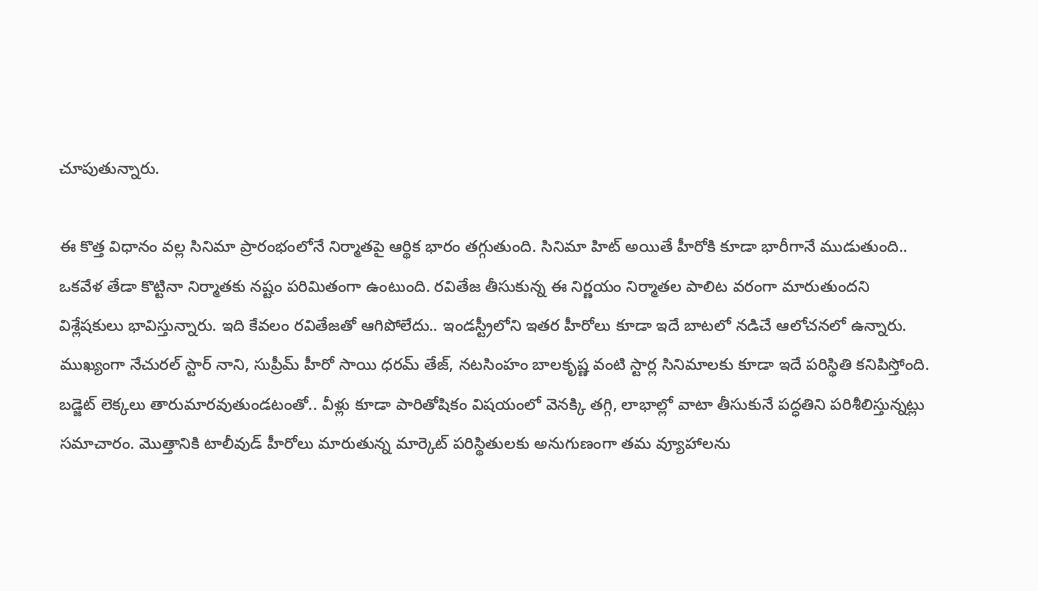చూపుతున్నారు.

ఈ కొత్త విధానం వల్ల సినిమా ప్రారంభంలోనే నిర్మాతపై ఆర్థిక భారం తగ్గుతుంది. సినిమా హిట్ అయితే హీరోకి కూడా భారీగానే ముడుతుంది.. ఒకవేళ తేడా కొట్టినా నిర్మాతకు నష్టం పరిమితంగా ఉంటుంది. రవితేజ తీసుకున్న ఈ నిర్ణయం నిర్మాతల పాలిట వరంగా మారుతుందని విశ్లేషకులు భావిస్తున్నారు. ఇది కేవలం రవితేజతో ఆగిపోలేదు.. ఇండస్ట్రీలోని ఇతర హీరోలు కూడా ఇదే బాటలో నడిచే ఆలోచనలో ఉన్నారు. ముఖ్యంగా నేచురల్ స్టార్ నాని, సుప్రీమ్ హీరో సాయి ధరమ్ తేజ్, నటసింహం బాలకృష్ణ వంటి స్టార్ల సినిమాలకు కూడా ఇదే పరిస్థితి కనిపిస్తోంది. బడ్జెట్ లెక్కలు తారుమారవుతుండటంతో.. వీళ్లు కూడా పారితోషికం విషయంలో వెనక్కి తగ్గి, లాభాల్లో వాటా తీసుకునే పద్ధతిని పరిశీలిస్తున్నట్లు సమాచారం. మొత్తానికి టాలీవుడ్ హీరోలు మారుతున్న మార్కెట్ పరిస్థితులకు అనుగుణంగా తమ వ్యూహాలను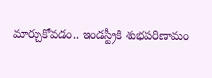మార్చుకోవడం.. ఇండస్ట్రీకి శుభపరిణామం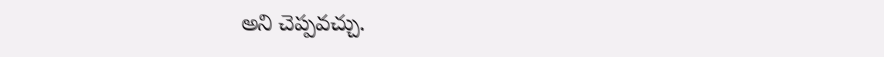అని చెప్పవచ్చు.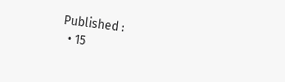Published :
  • 15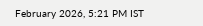February 2026, 5:21 PM IST